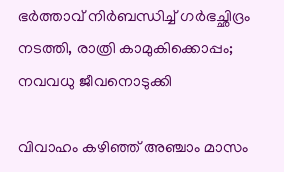ഭര്‍ത്താവ് നിര്‍ബന്ധിച്ച് ഗര്‍ഭച്ഛിദ്രം നടത്തി, രാത്രി കാമുകിക്കൊപ്പം; നവവധു ജീവനൊടുക്കി

വിവാഹം കഴിഞ്ഞ് അഞ്ചാം മാസം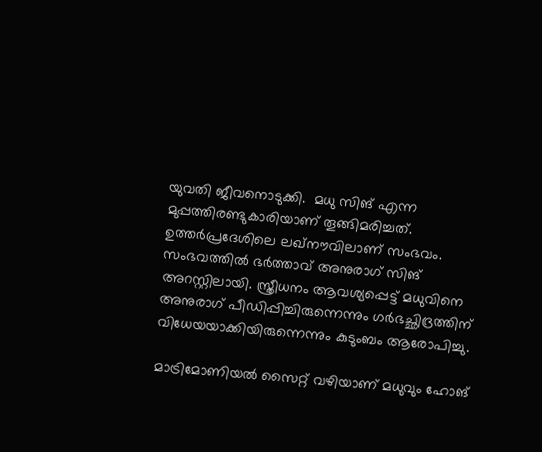യുവതി ജീവനൊടുക്കി.  മധു സിങ് എന്ന മുപ്പത്തിരണ്ടുകാരിയാണ് തൂങ്ങിമരിച്ചത്. ഉത്തര്‍പ്രദേശിലെ ലഖ്‌നൗവിലാണ് സംഭവം. സംഭവത്തില്‍ ഭര്‍ത്താവ് അനുരാഗ് സിങ് അറസ്റ്റിലായി. സ്ത്രീധനം ആവശ്യപ്പെട്ട് മധുവിനെ അനുരാഗ് പീഡിപ്പിച്ചിരുന്നെന്നും ഗര്‍ഭച്ഛിദ്രത്തിന് വിധേയയാക്കിയിരുന്നെന്നും കുടുംബം ആരോപിച്ചു.

മാട്രിമോണിയല്‍ സൈറ്റ് വഴിയാണ് മധുവും ഹോങ്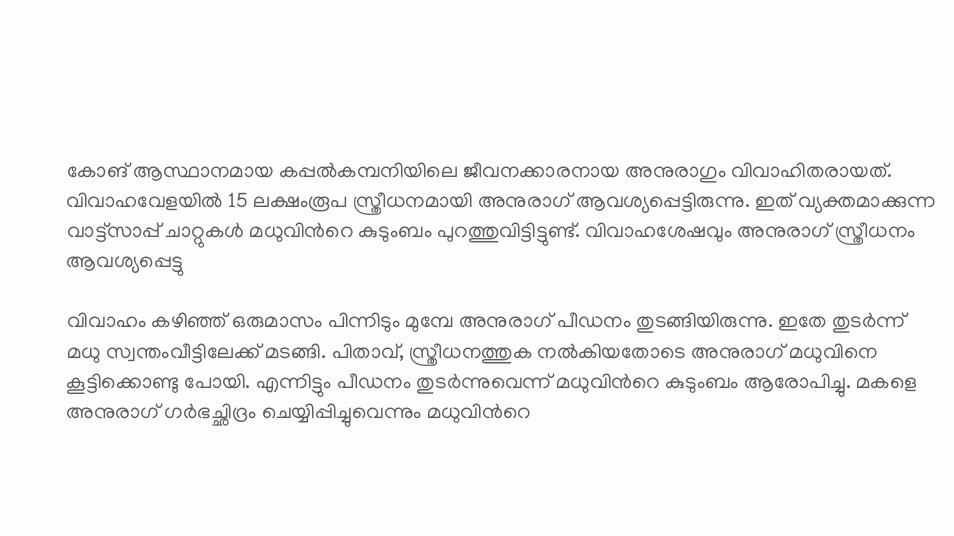കോങ് ആസ്ഥാനമായ കപ്പല്‍കമ്പനിയിലെ ജീവനക്കാരനായ അനുരാഗും വിവാഹിതരായത്. വിവാഹവേളയില്‍ 15 ലക്ഷംരൂപ സ്ത്രീധനമായി അനുരാഗ് ആവശ്യപ്പെട്ടിരുന്നു. ഇത് വ്യക്തമാക്കുന്ന വാട്ട്‌സാപ്പ് ചാറ്റുകള്‍ മധുവിന്‍റെ കുടുംബം പുറത്തുവിട്ടിട്ടുണ്ട്. വിവാഹശേഷവും അനുരാഗ് സ്ത്രീധനം ആവശ്യപ്പെട്ടു

വിവാഹം കഴിഞ്ഞ് ഒരുമാസം പിന്നിടും മുമ്പേ അനുരാഗ് പീഡനം തുടങ്ങിയിരുന്നു. ഇതേ തുടര്‍ന്ന്  മധു സ്വന്തംവീട്ടിലേക്ക് മടങ്ങി. പിതാവ്, സ്ത്രീധനത്തുക നല്‍കിയതോടെ അനുരാഗ് മധുവിനെ കൂട്ടിക്കൊണ്ടു പോയി. എന്നിട്ടും പീഡനം തുടര്‍ന്നുവെന്ന് മധുവിന്‍റെ കുടുംബം ആരോപിച്ചു. മകളെ അനുരാഗ് ഗര്‍ഭച്ഛിദ്രം ചെയ്യിപ്പിച്ചുവെന്നും മധുവിന്‍റെ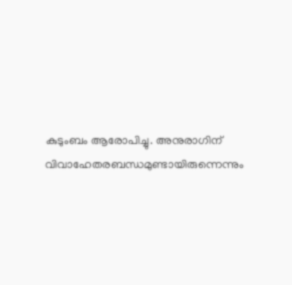കുടുംബം ആരോപിച്ചു. അനുരാഗിന് വിവാഹേതരബന്ധമുണ്ടായിരുന്നെന്നും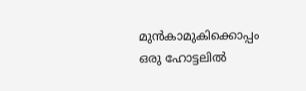മുന്‍കാമുകിക്കൊപ്പം ഒരു ഹോട്ടലില്‍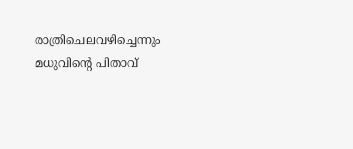രാത്രിചെലവഴിച്ചെന്നും മധുവിന്‍റെ പിതാവ്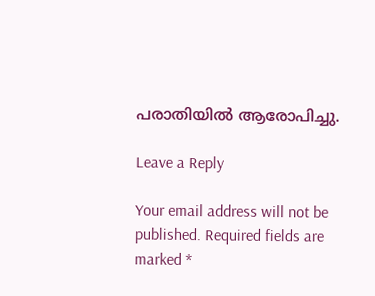പരാതിയില്‍ ആരോപിച്ചു.

Leave a Reply

Your email address will not be published. Required fields are marked *